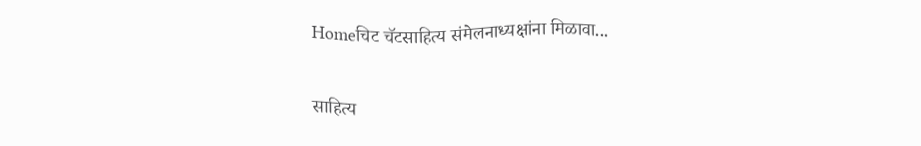Homeचिट चॅटसाहित्य संमेलनाध्यक्षांना मिळावा...

साहित्य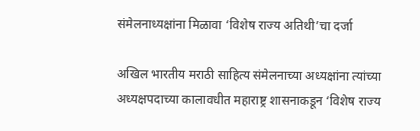संमेलनाध्यक्षांना मिळावा ‘विशेष राज्य अतिथी’चा दर्जा

अखिल भारतीय मराठी साहित्य संमेलनाच्या अध्यक्षांना त्यांच्या अध्यक्षपदाच्या कालावधीत महाराष्ट्र शासनाकडून ‘विशेष राज्य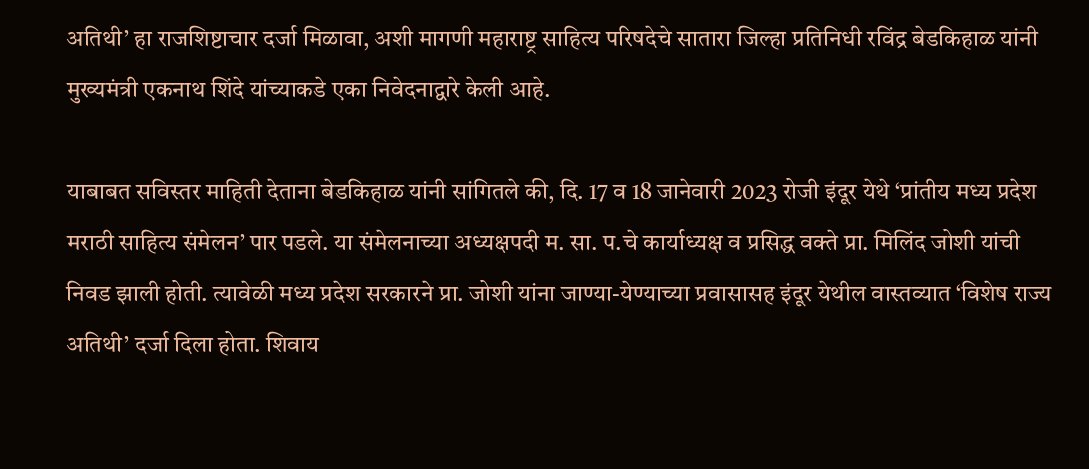अतिथी’ हा राजशिष्टाचार दर्जा मिळावा, अशी मागणी महाराष्ट्र साहित्य परिषदेचे सातारा जिल्हा प्रतिनिधी रविंद्र बेडकिहाळ यांनी मुख्यमंत्री एकनाथ शिंदे यांच्याकडे एका निवेदनाद्वारे केली आहे.

याबाबत सविस्तर माहिती देताना बेडकिहाळ यांनी सांगितले की, दि. 17 व 18 जानेवारी 2023 रोजी इंदूर येथे ‘प्रांतीय मध्य प्रदेश मराठी साहित्य संमेलन’ पार पडले. या संमेलनाच्या अध्यक्षपदी म. सा. प.चे कार्याध्यक्ष व प्रसिद्ध वक्ते प्रा. मिलिंद जोशी यांची निवड झाली होती. त्यावेळी मध्य प्रदेश सरकारने प्रा. जोशी यांना जाण्या-येण्याच्या प्रवासासह इंदूर येथील वास्तव्यात ‘विशेष राज्य अतिथी’ दर्जा दिला होता. शिवाय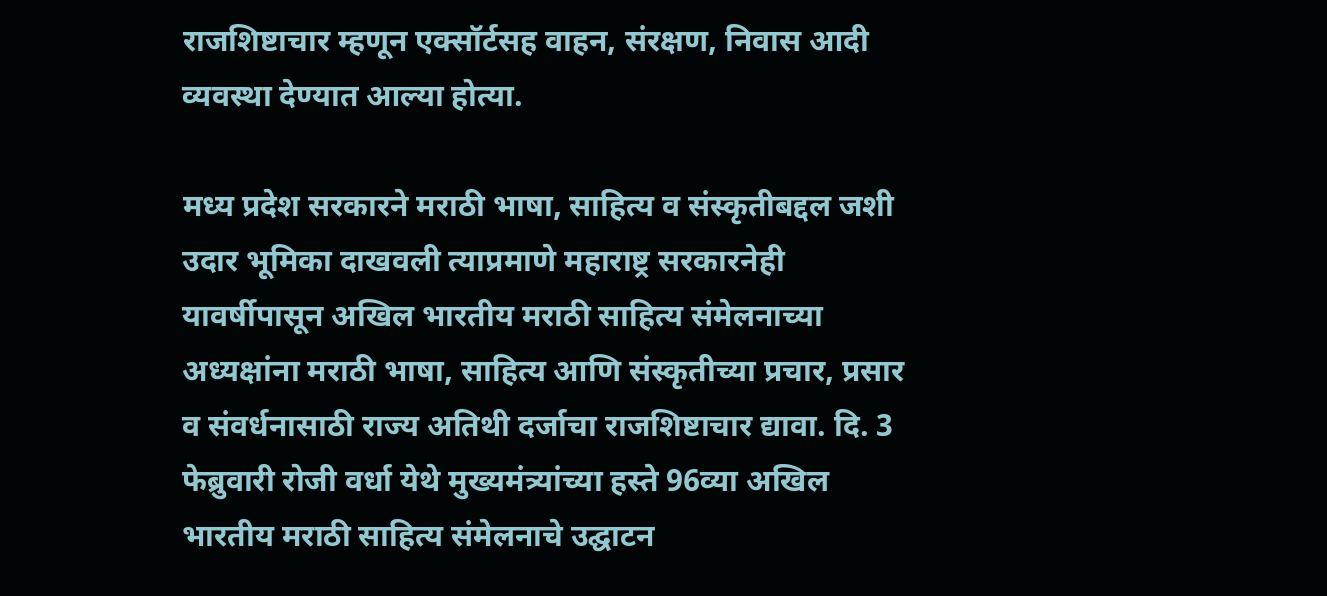राजशिष्टाचार म्हणून एक्सॉर्टसह वाहन, संरक्षण, निवास आदी व्यवस्था देण्यात आल्या होत्या.

मध्य प्रदेश सरकारने मराठी भाषा, साहित्य व संस्कृतीबद्दल जशी उदार भूमिका दाखवली त्याप्रमाणे महाराष्ट्र सरकारनेही यावर्षीपासून अखिल भारतीय मराठी साहित्य संमेलनाच्या अध्यक्षांना मराठी भाषा, साहित्य आणि संस्कृतीच्या प्रचार, प्रसार व संवर्धनासाठी राज्य अतिथी दर्जाचा राजशिष्टाचार द्यावा. दि. 3 फेब्रुवारी रोजी वर्धा येथे मुख्यमंत्र्यांच्या हस्ते 96व्या अखिल भारतीय मराठी साहित्य संमेलनाचे उद्घाटन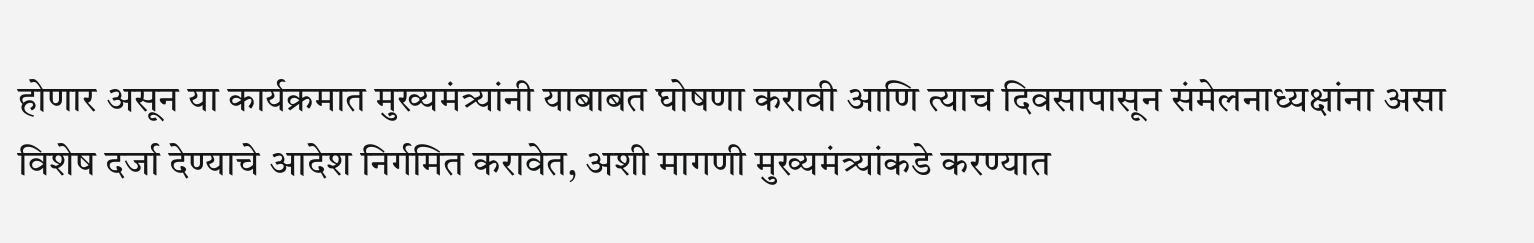होणार असून या कार्यक्रमात मुख्यमंत्र्यांनी याबाबत घोषणा करावी आणि त्याच दिवसापासून संमेलनाध्यक्षांना असा विशेष दर्जा देण्याचे आदेश निर्गमित करावेत, अशी मागणी मुख्यमंत्र्यांकडे करण्यात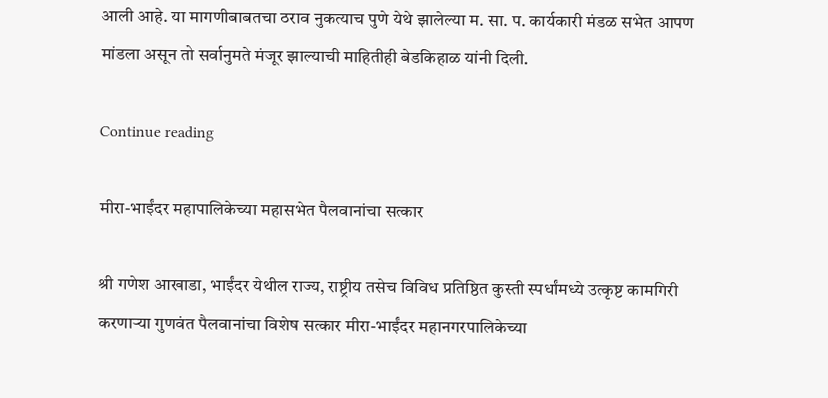आली आहे. या मागणीबाबतचा ठराव नुकत्याच पुणे येथे झालेल्या म. सा. प. कार्यकारी मंडळ सभेत आपण मांडला असून तो सर्वानुमते मंजूर झाल्याची माहितीही बेडकिहाळ यांनी दिली.

Continue reading

मीरा-भाईंदर महापालिकेच्या महासभेत पैलवानांचा सत्कार

श्री गणेश आखाडा, भाईंदर येथील राज्य, राष्ट्रीय तसेच विविध प्रतिष्ठित कुस्ती स्पर्धांमध्ये उत्कृष्ट कामगिरी करणाऱ्या गुणवंत पैलवानांचा विशेष सत्कार मीरा-भाईंदर महानगरपालिकेच्या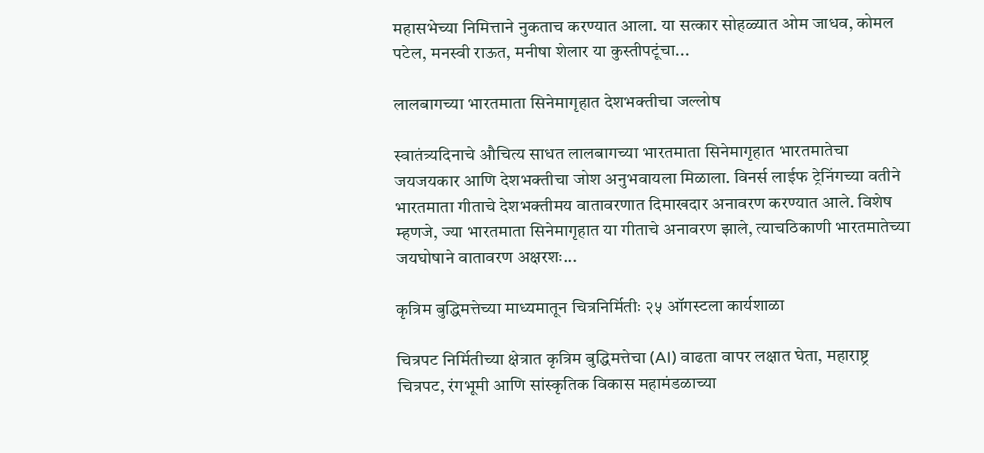महासभेच्या निमित्ताने नुकताच करण्यात आला. या सत्कार सोहळ्यात ओम जाधव, कोमल पटेल, मनस्वी राऊत, मनीषा शेलार या कुस्तीपटूंचा...

लालबागच्या भारतमाता सिनेमागृहात देशभक्तीचा जल्लोष

स्वातंत्र्यदिनाचे औचित्य साधत लालबागच्या भारतमाता सिनेमागृहात भारतमातेचा जयजयकार आणि देशभक्तीचा जोश अनुभवायला मिळाला. विनर्स लाईफ ट्रेनिंगच्या वतीने भारतमाता गीताचे देशभक्तीमय वातावरणात दिमाखदार अनावरण करण्यात आले. विशेष म्हणजे, ज्या भारतमाता सिनेमागृहात या गीताचे अनावरण झाले, त्याचठिकाणी भारतमातेच्या जयघोषाने वातावरण अक्षरशः...

कृत्रिम बुद्धिमत्तेच्या माध्यमातून चित्रनिर्मितीः २५ ऑगस्टला कार्यशाळा

चित्रपट निर्मितीच्या क्षेत्रात कृत्रिम बुद्धिमत्तेचा (AI) वाढता वापर लक्षात घेता, महाराष्ट्र चित्रपट, रंगभूमी आणि सांस्कृतिक विकास महामंडळाच्या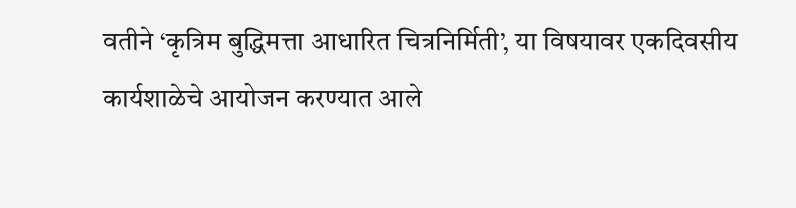वतीने ‘कृत्रिम बुद्धिमत्ता आधारित चित्रनिर्मिती’, या विषयावर एकदिवसीय कार्यशाळेचे आयोजन करण्यात आले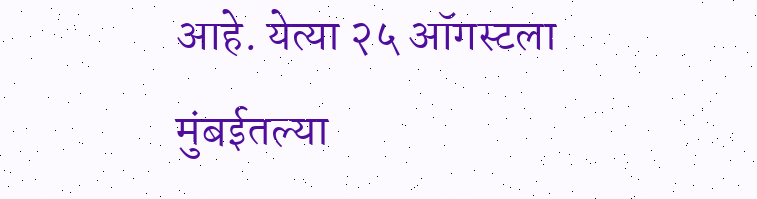आहे. येत्या २५ ऑगस्टला मुंबईतल्या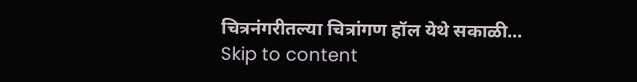चित्रनंगरीतल्या चित्रांगण हॉल येथे सकाळी...
Skip to content